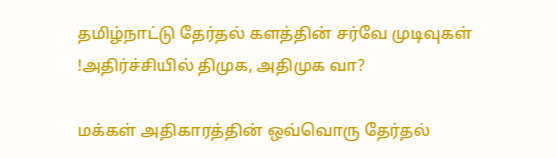தமிழ்நாட்டு தேர்தல் களத்தின் சர்வே முடிவுகள் !அதிர்ச்சியில் திமுக, அதிமுக வா?

மக்கள் அதிகாரத்தின் ஒவ்வொரு தேர்தல்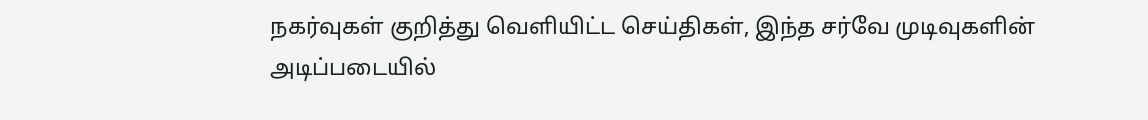நகர்வுகள் குறித்து வெளியிட்ட செய்திகள், இந்த சர்வே முடிவுகளின் அடிப்படையில்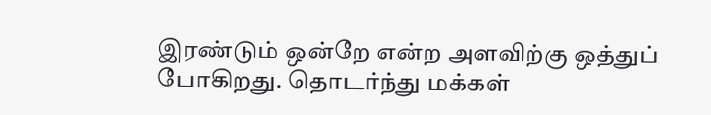இரண்டும் ஒன்றே என்ற அளவிற்கு ஒத்துப் போகிறது. தொடர்ந்து மக்கள்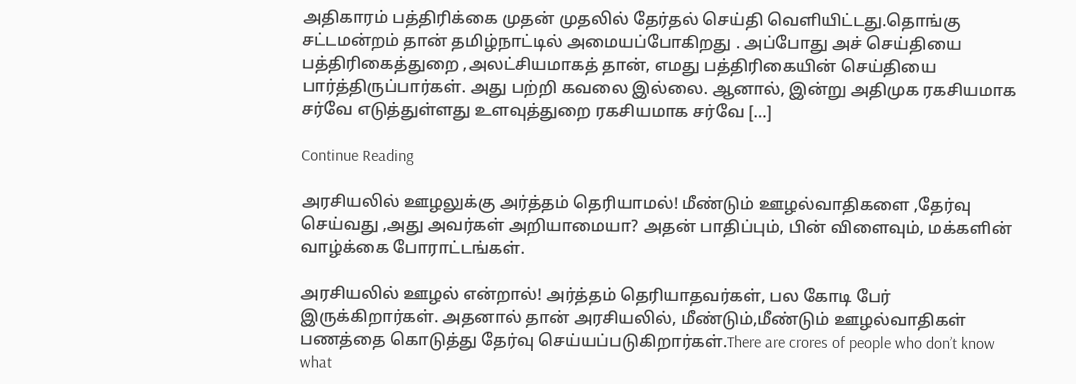அதிகாரம் பத்திரிக்கை முதன் முதலில் தேர்தல் செய்தி வெளியிட்டது.தொங்கு சட்டமன்றம் தான் தமிழ்நாட்டில் அமையப்போகிறது . அப்போது அச் செய்தியை பத்திரிகைத்துறை ,அலட்சியமாகத் தான், எமது பத்திரிகையின் செய்தியை பார்த்திருப்பார்கள். அது பற்றி கவலை இல்லை. ஆனால், இன்று அதிமுக ரகசியமாக சர்வே எடுத்துள்ளது உளவுத்துறை ரகசியமாக சர்வே […]

Continue Reading

அரசியலில் ஊழலுக்கு அர்த்தம் தெரியாமல்! மீண்டும் ஊழல்வாதிகளை ,தேர்வு செய்வது ,அது அவர்கள் அறியாமையா? அதன் பாதிப்பும், பின் விளைவும், மக்களின் வாழ்க்கை போராட்டங்கள்.

அரசியலில் ஊழல் என்றால்! அர்த்தம் தெரியாதவர்கள், பல கோடி பேர் இருக்கிறார்கள். அதனால் தான் அரசியலில், மீண்டும்,மீண்டும் ஊழல்வாதிகள் பணத்தை கொடுத்து தேர்வு செய்யப்படுகிறார்கள்.There are crores of people who don’t know what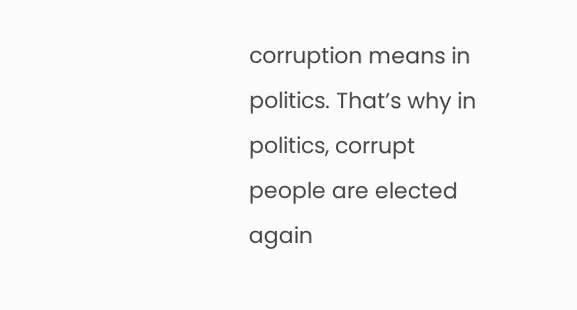corruption means in politics. That’s why in politics, corrupt people are elected again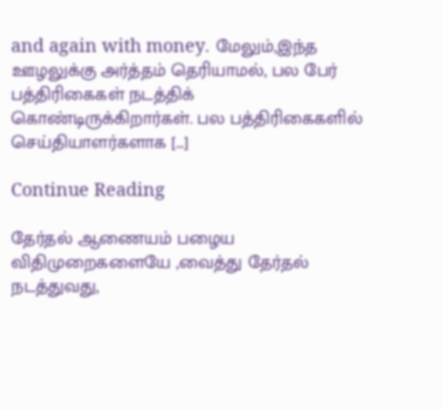and again with money. மேலும்,இந்த ஊழலுக்கு அர்த்தம் தெரியாமல், பல பேர் பத்திரிகைகள் நடத்திக் கொண்டிருக்கிறார்கள். பல பத்திரிகைகளில் செய்தியாளர்களாக […]

Continue Reading

தேர்தல் ஆணையம் பழைய விதிமுறைகளையே ,வைத்து தேர்தல் நடத்துவது,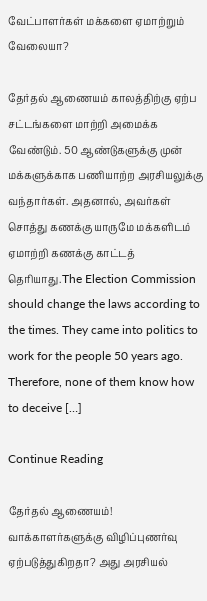வேட்பாளர்கள் மக்களை ஏமாற்றும் வேலையா?

தேர்தல் ஆணையம் காலத்திற்கு ஏற்ப சட்டங்களை மாற்றி அமைக்க வேண்டும். 50 ஆண்டுகளுக்கு முன் மக்களுக்காக பணியாற்ற அரசியலுக்கு வந்தார்கள். அதனால், அவர்கள் சொத்து கணக்கு யாருமே மக்களிடம் ஏமாற்றி கணக்கு காட்டத் தெரியாது.The Election Commission should change the laws according to the times. They came into politics to work for the people 50 years ago. Therefore, none of them know how to deceive […]

Continue Reading

தேர்தல் ஆணையம்! வாக்காளர்களுக்கு விழிப்புணர்வு ஏற்படுத்துகிறதா? அது அரசியல்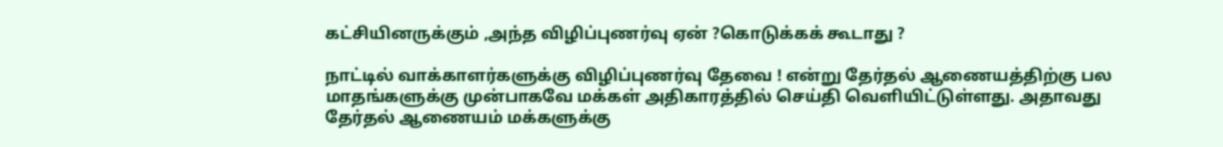கட்சியினருக்கும் ,அந்த விழிப்புணர்வு ஏன் ?கொடுக்கக் கூடாது ?

நாட்டில் வாக்காளர்களுக்கு விழிப்புணர்வு தேவை ! என்று தேர்தல் ஆணையத்திற்கு பல மாதங்களுக்கு முன்பாகவே மக்கள் அதிகாரத்தில் செய்தி வெளியிட்டுள்ளது. அதாவது தேர்தல் ஆணையம் மக்களுக்கு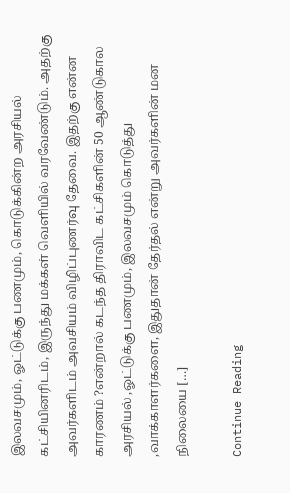இலவசமும், ஓட்டுக்கு பணமும், கொடுக்கின்ற அரசியல் கட்சியினரிடம், இருந்து மக்கள் வெளியில் வரவேண்டும். அதற்கு அவர்களிடம் அவசியம் விழிப்புணர்வு தேவை. இதற்கு என்ன காரணம் ?என்றால் கடந்த திராவிட கட்சிகளின் 50 ஆண்டுகால அரசியல் ,ஓட்டுக்கு பணமும், இலவசமும் கொடுத்து ,வாக்காளர்களை, இதுதான் தேர்தல் என்று அவர்களின் மன நிலையை […]

Continue Reading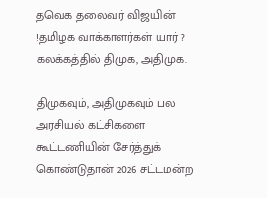தவெக தலைவர் விஜயின் !தமிழக வாக்காளர்கள் யார் ? கலக்கத்தில் திமுக, அதிமுக.

திமுகவும், அதிமுகவும் பல அரசியல் கட்சிகளை கூட்டணியின் சேர்த்துக் கொண்டுதான் 2026 சட்டமன்ற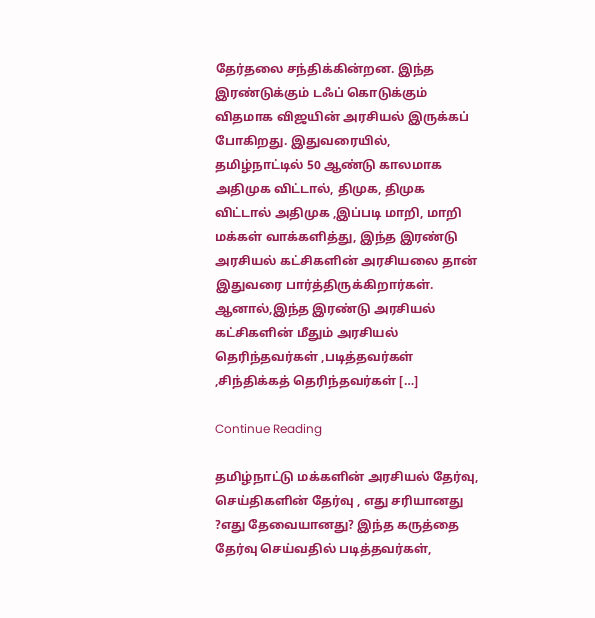தேர்தலை சந்திக்கின்றன. இந்த இரண்டுக்கும் டஃப் கொடுக்கும் விதமாக விஜயின் அரசியல் இருக்கப் போகிறது. இதுவரையில், தமிழ்நாட்டில் 50 ஆண்டு காலமாக அதிமுக விட்டால், திமுக, திமுக விட்டால் அதிமுக ,இப்படி மாறி, மாறி மக்கள் வாக்களித்து, இந்த இரண்டு அரசியல் கட்சிகளின் அரசியலை தான் இதுவரை பார்த்திருக்கிறார்கள். ஆனால்,இந்த இரண்டு அரசியல் கட்சிகளின் மீதும் அரசியல் தெரிந்தவர்கள் ,படித்தவர்கள் ,சிந்திக்கத் தெரிந்தவர்கள் […]

Continue Reading

தமிழ்நாட்டு மக்களின் அரசியல் தேர்வு, செய்திகளின் தேர்வு , எது சரியானது ?எது தேவையானது? இந்த கருத்தை தேர்வு செய்வதில் படித்தவர்கள்,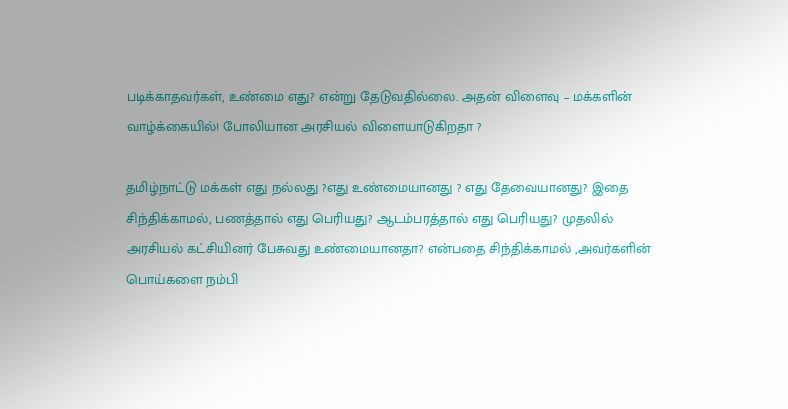படிக்காதவர்கள், உண்மை எது? என்று தேடுவதில்லை. அதன் விளைவு – மக்களின் வாழ்க்கையில்! போலியான அரசியல் விளையாடுகிறதா ?

தமிழ்நாட்டு மக்கள் எது நல்லது ?எது உண்மையானது ? எது தேவையானது? இதை சிந்திக்காமல், பணத்தால் எது பெரியது? ஆடம்பரத்தால் எது பெரியது? முதலில் அரசியல் கட்சியினர் பேசுவது உண்மையானதா? என்பதை சிந்திக்காமல் ,அவர்களின் பொய்களை நம்பி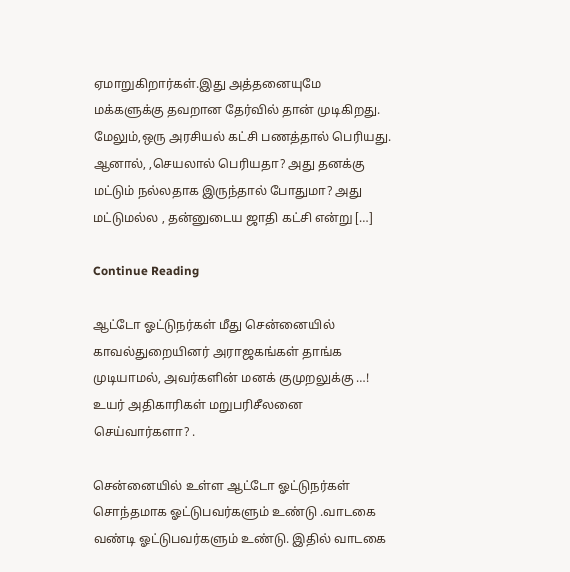ஏமாறுகிறார்கள்.இது அத்தனையுமே மக்களுக்கு தவறான தேர்வில் தான் முடிகிறது. மேலும்,ஒரு அரசியல் கட்சி பணத்தால் பெரியது. ஆனால், ,செயலால் பெரியதா? அது தனக்கு மட்டும் நல்லதாக இருந்தால் போதுமா? அது மட்டுமல்ல , தன்னுடைய ஜாதி கட்சி என்று […]

Continue Reading

ஆட்டோ ஓட்டுநர்கள் மீது சென்னையில் காவல்துறையினர் அராஜகங்கள் தாங்க முடியாமல், அவர்களின் மனக் குமுறலுக்கு …! உயர் அதிகாரிகள் மறுபரிசீலனை செய்வார்களா? .

சென்னையில் உள்ள ஆட்டோ ஓட்டுநர்கள் சொந்தமாக ஓட்டுபவர்களும் உண்டு .வாடகை வண்டி ஓட்டுபவர்களும் உண்டு. இதில் வாடகை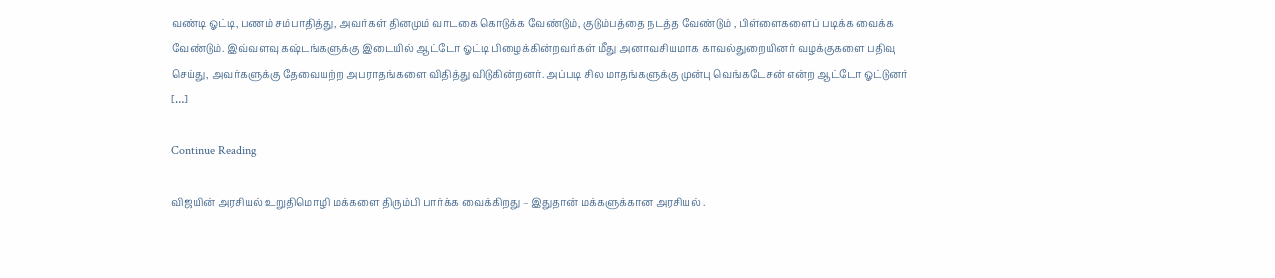வண்டி ஓட்டி, பணம் சம்பாதித்து, அவர்கள் தினமும் வாடகை கொடுக்க வேண்டும், குடும்பத்தை நடத்த வேண்டும் , பிள்ளைகளைப் படிக்க வைக்க வேண்டும். இவ்வளவு கஷ்டங்களுக்கு இடையில் ஆட்டோ ஓட்டி பிழைக்கின்றவர்கள் மீது அனாவசியமாக காவல்துறையினர் வழக்குகளை பதிவு செய்து, அவர்களுக்கு தேவையற்ற அபராதங்களை விதித்து விடுகின்றனர். அப்படி சில மாதங்களுக்கு முன்பு வெங்கடேசன் என்ற ஆட்டோ ஓட்டுனர் […]

Continue Reading

விஜயின் அரசியல் உறுதிமொழி மக்களை திரும்பி பார்க்க வைக்கிறது – இதுதான் மக்களுக்கான அரசியல் .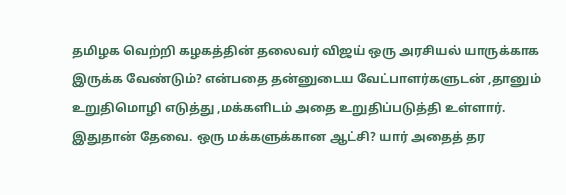தமிழக வெற்றி கழகத்தின் தலைவர் விஜய் ஒரு அரசியல் யாருக்காக இருக்க வேண்டும்? என்பதை தன்னுடைய வேட்பாளர்களுடன் ,தானும் உறுதிமொழி எடுத்து ,மக்களிடம் அதை உறுதிப்படுத்தி உள்ளார். இதுதான் தேவை. ஒரு மக்களுக்கான ஆட்சி? யார் அதைத் தர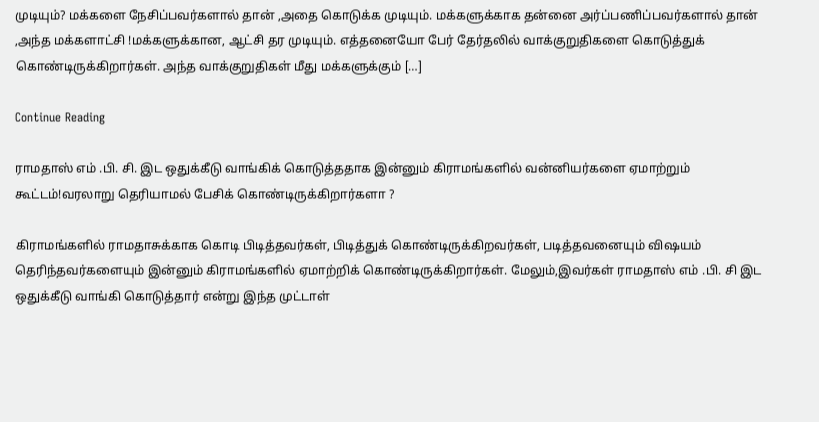முடியும்? மக்களை நேசிப்பவர்களால் தான் ,அதை கொடுக்க முடியும். மக்களுக்காக தன்னை அர்ப்பணிப்பவர்களால் தான் ,அந்த மக்களாட்சி !மக்களுக்கான, ஆட்சி தர முடியும். எத்தனையோ பேர் தேர்தலில் வாக்குறுதிகளை கொடுத்துக் கொண்டிருக்கிறார்கள். அந்த வாக்குறுதிகள் மீது மக்களுக்கும் […]

Continue Reading

ராமதாஸ் எம் .பி. சி. இட ஒதுக்கீடு வாங்கிக் கொடுத்ததாக இன்னும் கிராமங்களில் வன்னியர்களை ஏமாற்றும் கூட்டம்!வரலாறு தெரியாமல் பேசிக் கொண்டிருக்கிறார்களா ?

கிராமங்களில் ராமதாசுக்காக கொடி பிடித்தவர்கள், பிடித்துக் கொண்டிருக்கிறவர்கள், படித்தவனையும் விஷயம் தெரிந்தவர்களையும் இன்னும் கிராமங்களில் ஏமாற்றிக் கொண்டிருக்கிறார்கள். மேலும்,இவர்கள் ராமதாஸ் எம் .பி. சி இட ஒதுக்கீடு வாங்கி கொடுத்தார் என்று இந்த முட்டாள்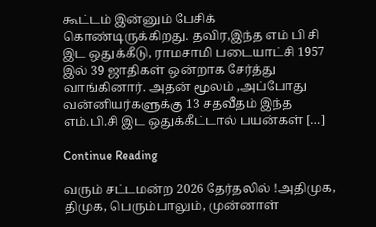கூட்டம் இன்னும் பேசிக் கொண்டிருக்கிறது. தவிர,இந்த எம் பி சி இட ஒதுக்கீடு, ராமசாமி படையாட்சி 1957 இல் 39 ஜாதிகள் ஒன்றாக சேர்த்து வாங்கினார். அதன் மூலம் ,அப்போது வன்னியர்களுக்கு 13 சதவீதம் இந்த எம்.பி.சி இட ஒதுக்கீட்டால் பயன்கள் […]

Continue Reading

வரும் சட்டமன்ற 2026 தேர்தலில் !அதிமுக, திமுக, பெரும்பாலும், முன்னாள்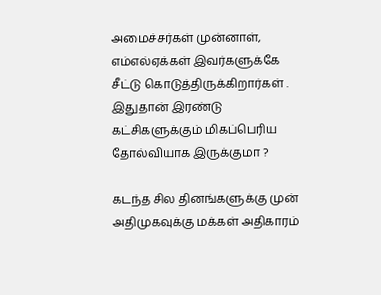அமைச்சர்கள் முன்னாள், எம்எல்ஏக்கள் இவர்களுக்கே சீட்டு கொடுத்திருக்கிறார்கள் . இதுதான் இரண்டு கட்சிகளுக்கும் மிகப்பெரிய தோல்வியாக இருக்குமா ?

கடந்த சில தினங்களுக்கு முன் அதிமுகவுக்கு மக்கள் அதிகாரம்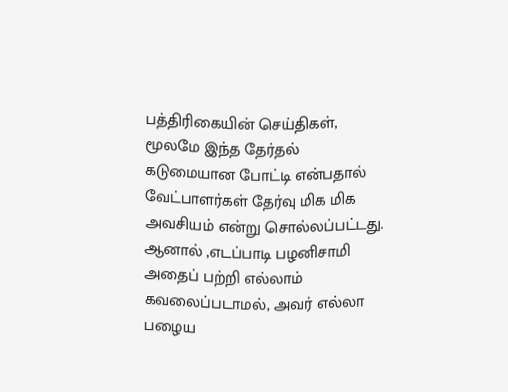பத்திரிகையின் செய்திகள், மூலமே இந்த தேர்தல் கடுமையான போட்டி என்பதால் வேட்பாளர்கள் தேர்வு மிக மிக அவசியம் என்று சொல்லப்பட்டது. ஆனால் ,எடப்பாடி பழனிசாமி அதைப் பற்றி எல்லாம் கவலைப்படாமல், அவர் எல்லா பழைய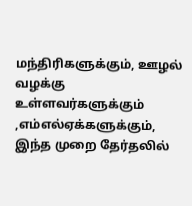மந்திரிகளுக்கும், ஊழல் வழக்கு உள்ளவர்களுக்கும் ,எம்எல்ஏக்களுக்கும், இந்த முறை தேர்தலில்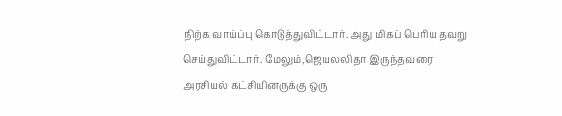நிற்க வாய்ப்பு கொடுத்துவிட்டார். அது மிகப் பெரிய தவறு செய்துவிட்டார். மேலும்,ஜெயலலிதா இருந்தவரை அரசியல் கட்சியினருக்கு ஒரு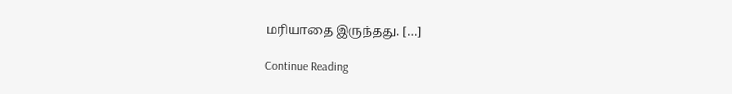மரியாதை இருந்தது. […]

Continue Reading